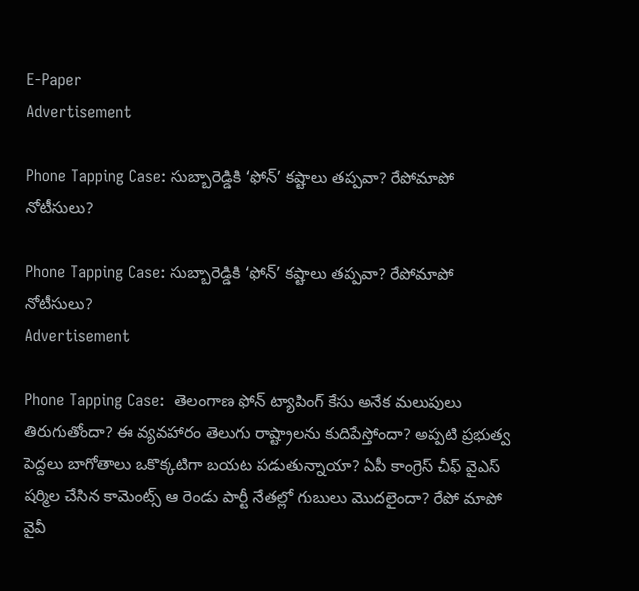E-Paper
Advertisement

Phone Tapping Case: సుబ్బారెడ్డికి ‘ఫోన్’ కష్టాలు తప్పవా? రేపోమాపో నోటీసులు?

Phone Tapping Case: సుబ్బారెడ్డికి ‘ఫోన్’ కష్టాలు తప్పవా? రేపోమాపో నోటీసులు?
Advertisement

Phone Tapping Case:  తెలంగాణ ఫోన్ ట్యాపింగ్ కేసు అనేక మలుపులు తిరుగుతోందా? ఈ వ్యవహారం తెలుగు రాష్ట్రాలను కుదిపేస్తోందా? అప్పటి ప్రభుత్వ పెద్దలు బాగోతాలు ఒకొక్కటిగా బయట పడుతున్నాయా? ఏపీ కాంగ్రెస్ చీఫ్ వైఎస్ షర్మిల చేసిన కామెంట్స్ ఆ రెండు పార్టీ నేతల్లో గుబులు మొదలైందా? రేపో మాపో వైవీ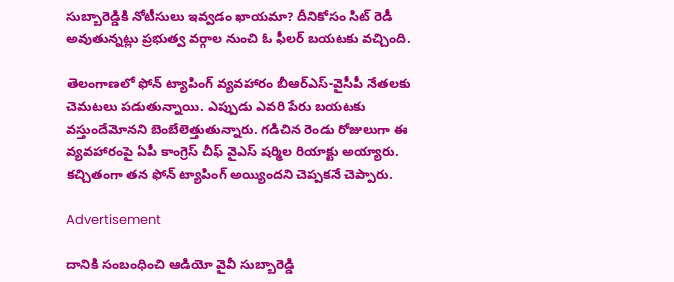సుబ్బారెడ్డికి నోటీసులు ఇవ్వడం ఖాయమా? దీనికోసం సిట్ రెడీ అవుతున్నట్లు ప్రభుత్వ వర్గాల నుంచి ఓ ఫీలర్ బయటకు వచ్చింది.

తెలంగాణలో ఫోన్ ట్యాపింగ్ వ్యవహారం బీఆర్ఎస్-వైసీపీ నేతలకు చెమటలు పడుతున్నాయి. ఎప్పుడు ఎవరి పేరు బయటకు వస్తుందేమోనని బెంబేలెత్తుతున్నారు. గడిచిన రెండు రోజులుగా ఈ వ్యవహారంపై ఏపీ కాంగ్రెస్ చీఫ్ వైఎస్ షర్మిల రియాక్టు అయ్యారు. కచ్చితంగా తన ఫోన్ ట్యాపింగ్ అయ్యిందని చెప్పకనే చెప్పారు.

Advertisement

దానికి సంబంధించి ఆడియో వైవీ సుబ్బారెడ్డి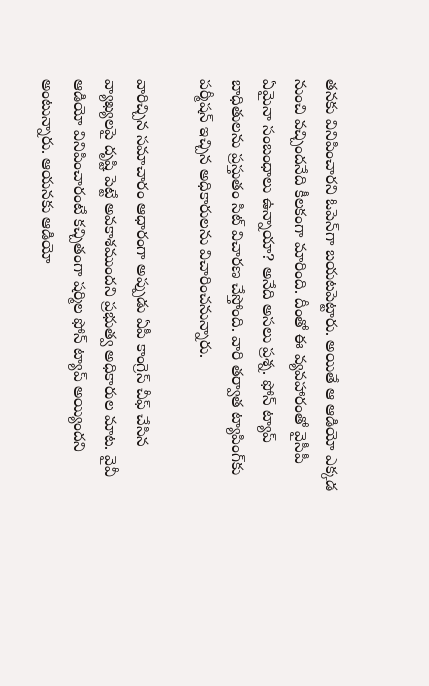తనకు వినిపించారని ఓపెన్‌గా బయటపెట్టారు. అయితే ఆ ఆడియో ఎక్కడ నుంచి వచ్చిందనేది కీలకంగా మారింది. దీంతో ఈ వ్యవహారంతో వైసీపీ ఏమైనా సంబంధాలు ఉన్నాయా? అనేది అసలు ప్రశ్న. ఫోన్ ట్యాప్ బాధితులను ప్రస్తుతం సిట్ విచారణ చేస్తోంది. వారి తర్వాత ట్యాపింగ్‌కు పర్మీషన్ ఇచ్చిన అధికారులను విచారించనున్నారు.

వారిచ్చిన సమాచారం ఆధారంగా అప్పుడు ఏపీ కాంగ్రెస్ చీఫ్ చేసిన వ్యాఖ్యలపై దృష్టి పెట్టే అవకాశముందని ప్రభుత్వ అధికారుల మాట. వైవీ ఆడియో వినిపించారంటే కచ్చితంగా షర్మిల ఫోన్ ట్యాప్ అయ్యిందని అంటున్నారు. ఆయనకు ఆడియో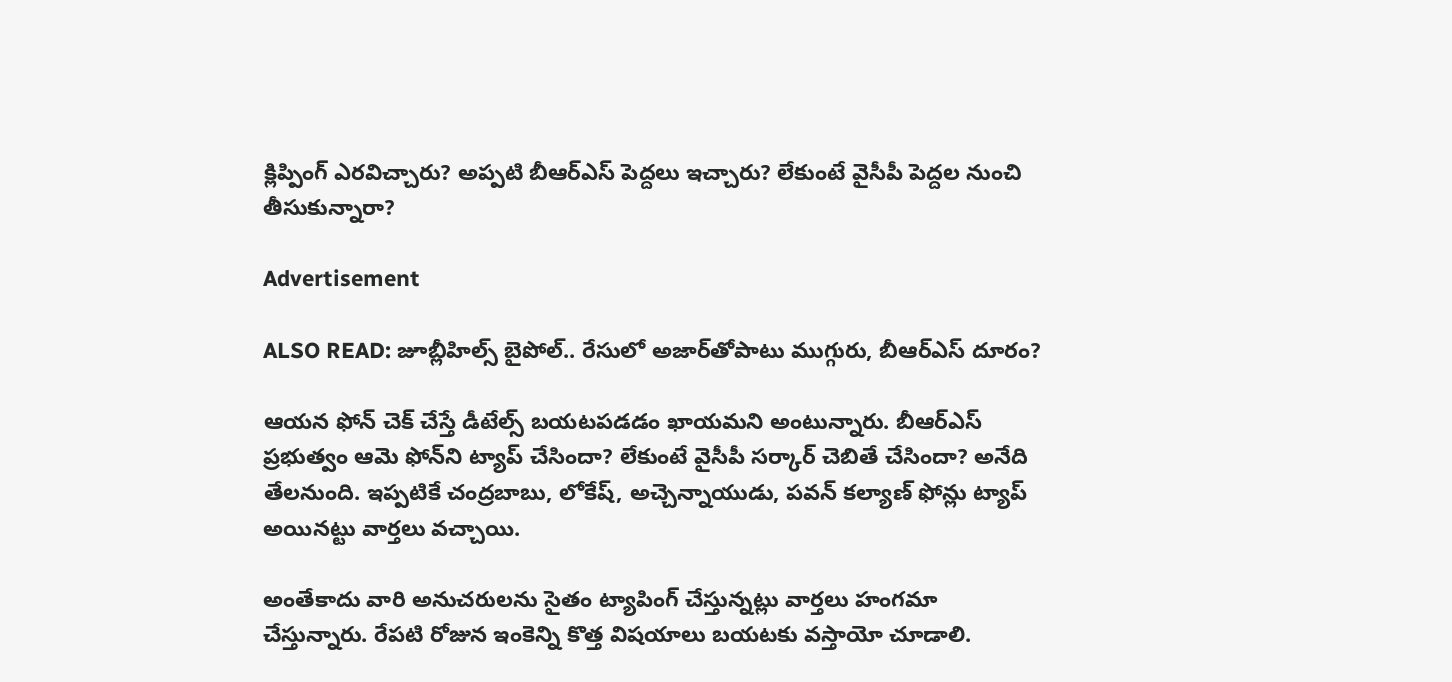క్లిప్పింగ్ ఎరవిచ్చారు? అప్పటి బీఆర్ఎస్ పెద్దలు ఇచ్చారు? లేకుంటే వైసీపీ పెద్దల నుంచి తీసుకున్నారా?

Advertisement

ALSO READ: జూబ్లీహిల్స్ బైపోల్.. రేసులో అజార్‌తోపాటు ముగ్గురు, బీఆర్ఎస్ దూరం?

ఆయన ఫోన్ చెక్ చేస్తే డీటేల్స్ బయటపడడం ఖాయమని అంటున్నారు. బీఆర్ఎస్ ప్రభుత్వం ఆమె ఫోన్‌ని ట్యాప్ చేసిందా? లేకుంటే వైసీపీ సర్కార్ చెబితే చేసిందా? అనేది తేలనుంది. ఇప్పటికే చంద్రబాబు, లోకేష్, అచ్చెన్నాయుడు, పవన్ కల్యాణ్ ఫోన్లు ట్యాప్ అయినట్టు వార్తలు వచ్చాయి.

అంతేకాదు వారి అనుచరులను సైతం ట్యాపింగ్ చేస్తున్నట్లు వార్తలు హంగమా చేస్తున్నారు. రేపటి రోజున ఇంకెన్ని కొత్త విషయాలు బయటకు వస్తాయో చూడాలి.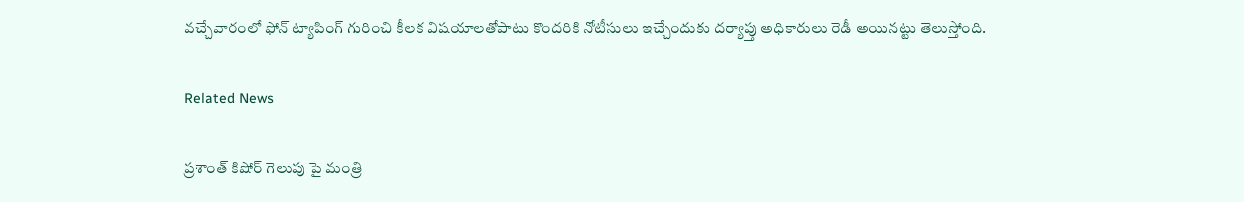వచ్చేవారంలో ఫోన్ ట్యాపింగ్ గురించి కీలక విషయాలతోపాటు కొందరికి నోటీసులు ఇచ్చేందుకు దర్యాప్తు అధికారులు రెడీ అయినట్టు తెలుస్తోంది.

Related News

ప్రశాంత్ కిషోర్ గెలుపు పై మంత్రి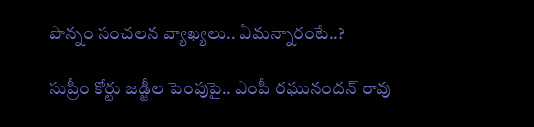పొన్నం సంచలన వ్యాఖ్యలు.. ఏమన్నారంటే..?

సుప్రీం కోర్టు జడ్జీల పెంపుపై.. ఎంపీ రఘునందన్ రావు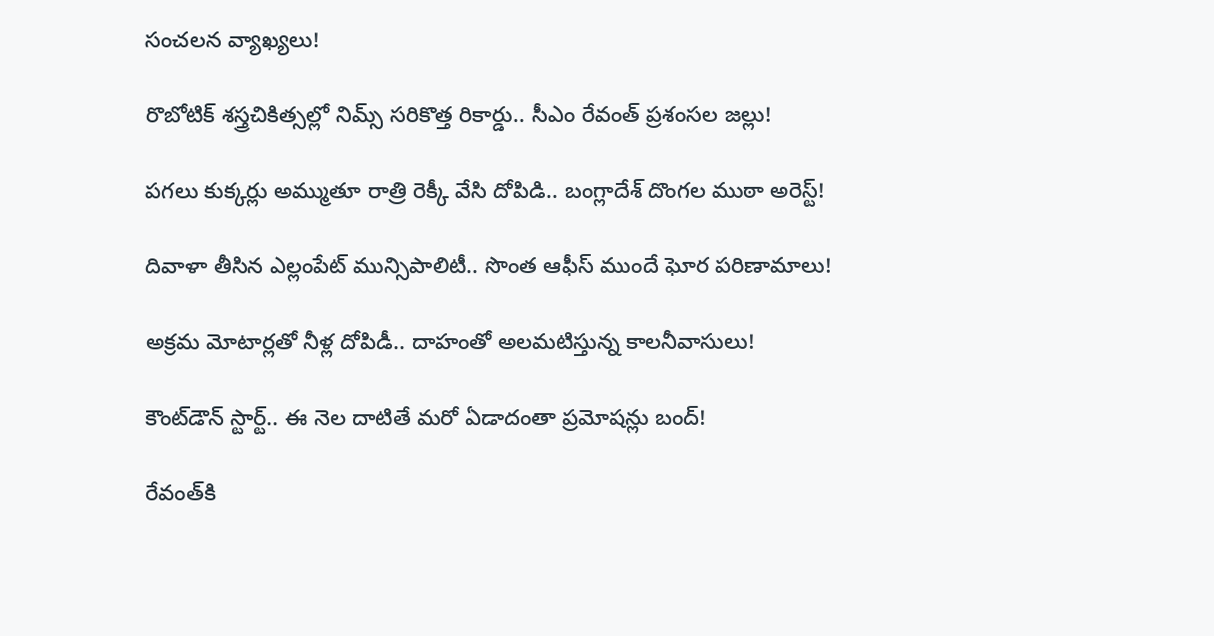సంచలన వ్యాఖ్యలు!

రొబోటిక్ శస్త్రచికిత్సల్లో నిమ్స్ సరికొత్త రికార్డు.. సీఎం రేవంత్ ప్రశంసల జల్లు!

పగలు కుక్కర్లు అమ్ముతూ రాత్రి రెక్కీ వేసి దోపిడి.. బంగ్లాదేశ్ దొంగల ముఠా అరెస్ట్!

దివాళా తీసిన ఎల్లంపేట్ మున్సిపాలిటీ.. సొంత ఆఫీస్ ముందే ఘోర పరిణామాలు!

అక్రమ మోటార్లతో నీళ్ల దోపిడీ.. దాహంతో అలమటిస్తున్న కాలనీవాసులు!

కౌంట్‌డౌన్ స్టార్ట్.. ఈ నెల దాటితే మరో ఏడాదంతా ప్రమోషన్లు బంద్!

రేవంత్‌కి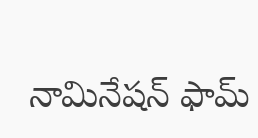నామినేషన్ ఫామ్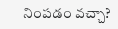నింపడం వచ్చా?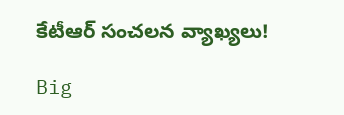కేటీఆర్ సంచలన వ్యాఖ్యలు!

Big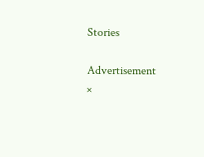Stories

Advertisement
×